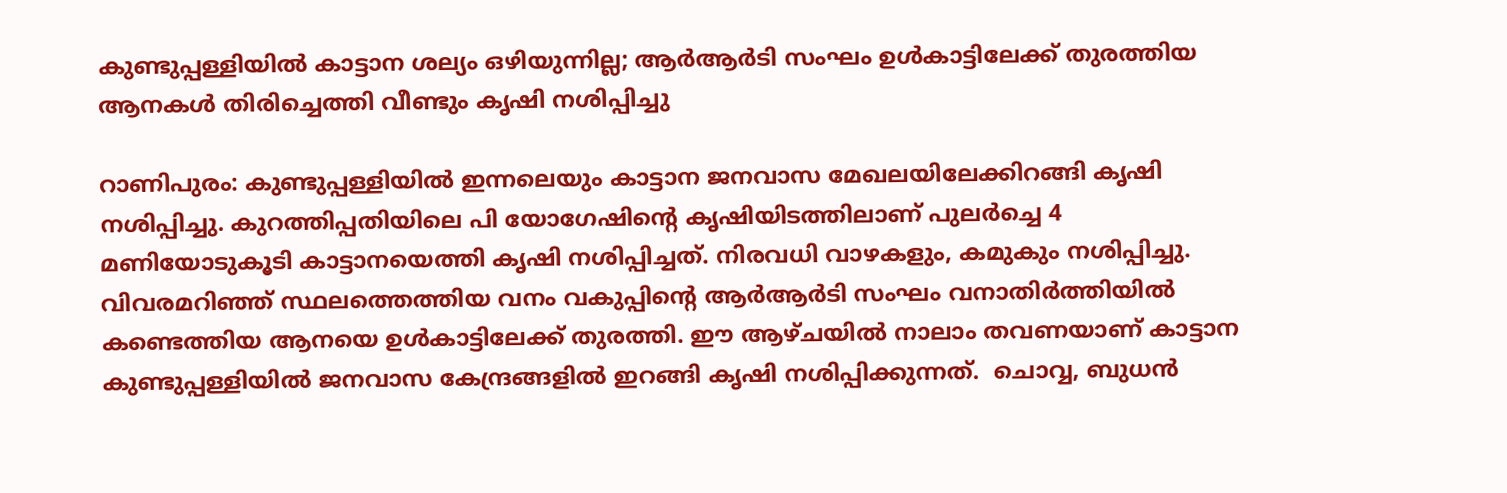കുണ്ടുപ്പള്ളിയില്‍ കാട്ടാന ശല്യം ഒഴിയുന്നില്ല; ആര്‍ആര്‍ടി സംഘം ഉള്‍കാട്ടിലേക്ക് തുരത്തിയ ആനകള്‍ തിരിച്ചെത്തി വീണ്ടും കൃഷി നശിപ്പിച്ചു

റാണിപുരം: കുണ്ടുപ്പള്ളിയില്‍ ഇന്നലെയും കാട്ടാന ജനവാസ മേഖലയിലേക്കിറങ്ങി കൃഷി നശിപ്പിച്ചു. കുറത്തിപ്പതിയിലെ പി യോഗേഷിന്റെ കൃഷിയിടത്തിലാണ് പുലര്‍ച്ചെ 4 മണിയോടുകൂടി കാട്ടാനയെത്തി കൃഷി നശിപ്പിച്ചത്. നിരവധി വാഴകളും, കമുകും നശിപ്പിച്ചു. വിവരമറിഞ്ഞ് സ്ഥലത്തെത്തിയ വനം വകുപ്പിന്റെ ആര്‍ആര്‍ടി സംഘം വനാതിര്‍ത്തിയില്‍ കണ്ടെത്തിയ ആനയെ ഉള്‍കാട്ടിലേക്ക് തുരത്തി. ഈ ആഴ്ചയില്‍ നാലാം തവണയാണ് കാട്ടാന കുണ്ടുപ്പള്ളിയില്‍ ജനവാസ കേന്ദ്രങ്ങളില്‍ ഇറങ്ങി കൃഷി നശിപ്പിക്കുന്നത്.  ചൊവ്വ, ബുധന്‍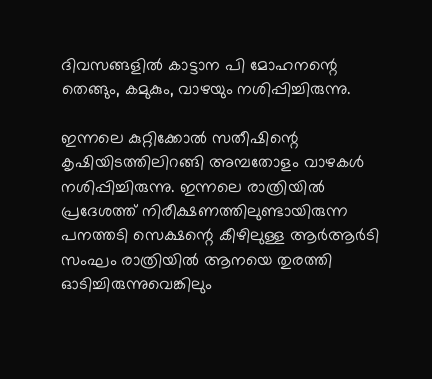ദിവസങ്ങളില്‍ കാട്ടാന പി മോഹനന്റെ തെങ്ങും, കമുകും, വാഴയും നശിപ്പിച്ചിരുന്നു.

ഇന്നലെ കുറ്റിക്കോല്‍ സതീഷിന്റെ കൃഷിയിടത്തിലിറങ്ങി അമ്പതോളം വാഴകള്‍ നശിപ്പിച്ചിരുന്നു. ഇന്നലെ രാത്രിയില്‍ പ്രദേശത്ത് നിരീക്ഷണത്തിലുണ്ടായിരുന്ന പനത്തടി സെക്ഷന്റെ കീഴിലുള്ള ആര്‍ആര്‍ടി സംഘം രാത്രിയില്‍ ആനയെ തുരത്തി ഓടിച്ചിരുന്നുവെങ്കിലും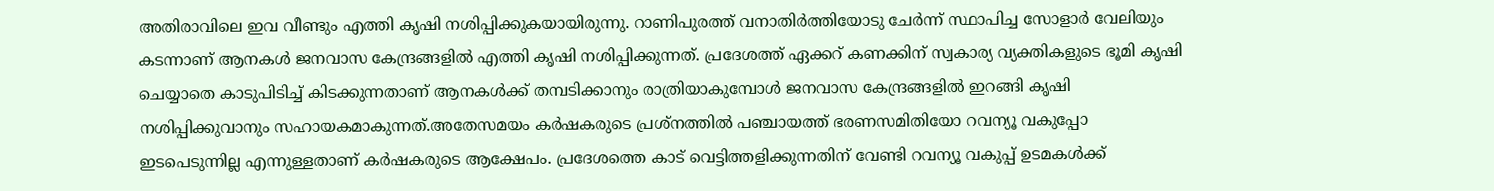അതിരാവിലെ ഇവ വീണ്ടും എത്തി കൃഷി നശിപ്പിക്കുകയായിരുന്നു. റാണിപുരത്ത് വനാതിര്‍ത്തിയോടു ചേര്‍ന്ന് സ്ഥാപിച്ച സോളാര്‍ വേലിയും കടന്നാണ് ആനകള്‍ ജനവാസ കേന്ദ്രങ്ങളില്‍ എത്തി കൃഷി നശിപ്പിക്കുന്നത്. പ്രദേശത്ത് ഏക്കറ് കണക്കിന് സ്വകാര്യ വ്യക്തികളുടെ ഭൂമി കൃഷി ചെയ്യാതെ കാടുപിടിച്ച് കിടക്കുന്നതാണ് ആനകള്‍ക്ക് തമ്പടിക്കാനും രാത്രിയാകുമ്പോള്‍ ജനവാസ കേന്ദ്രങ്ങളില്‍ ഇറങ്ങി കൃഷി നശിപ്പിക്കുവാനും സഹായകമാകുന്നത്.അതേസമയം കര്‍ഷകരുടെ പ്രശ്‌നത്തില്‍ പഞ്ചായത്ത് ഭരണസമിതിയോ റവന്യൂ വകുപ്പോ ഇടപെടുന്നില്ല എന്നുള്ളതാണ് കര്‍ഷകരുടെ ആക്ഷേപം. പ്രദേശത്തെ കാട് വെട്ടിത്തളിക്കുന്നതിന് വേണ്ടി റവന്യൂ വകുപ്പ് ഉടമകള്‍ക്ക്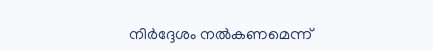നിര്‍ദ്ദേശം നല്‍കണമെന്ന്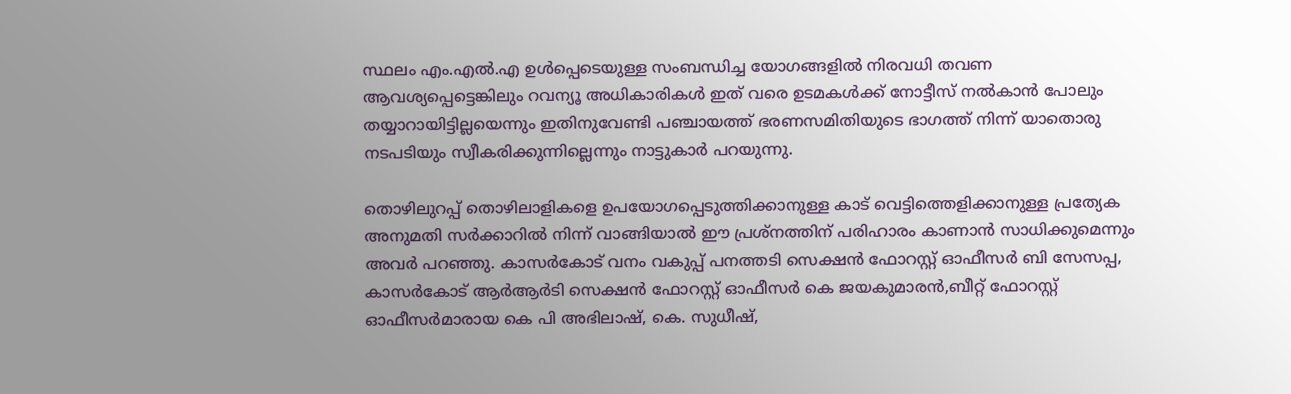സ്ഥലം എം.എല്‍.എ ഉള്‍പ്പെടെയുള്ള സംബന്ധിച്ച യോഗങ്ങളില്‍ നിരവധി തവണ ആവശ്യപ്പെട്ടെങ്കിലും റവന്യൂ അധികാരികള്‍ ഇത് വരെ ഉടമകള്‍ക്ക് നോട്ടീസ് നല്‍കാന്‍ പോലും തയ്യാറായിട്ടില്ലയെന്നും ഇതിനുവേണ്ടി പഞ്ചായത്ത് ഭരണസമിതിയുടെ ഭാഗത്ത് നിന്ന് യാതൊരു നടപടിയും സ്വീകരിക്കുന്നില്ലെന്നും നാട്ടുകാര്‍ പറയുന്നു.

തൊഴിലുറപ്പ് തൊഴിലാളികളെ ഉപയോഗപ്പെടുത്തിക്കാനുള്ള കാട് വെട്ടിത്തെളിക്കാനുള്ള പ്രത്യേക അനുമതി സര്‍ക്കാറില്‍ നിന്ന് വാങ്ങിയാല്‍ ഈ പ്രശ്‌നത്തിന് പരിഹാരം കാണാന്‍ സാധിക്കുമെന്നും അവര്‍ പറഞ്ഞു. കാസര്‍കോട് വനം വകുപ്പ് പനത്തടി സെക്ഷന്‍ ഫോറസ്റ്റ് ഓഫീസര്‍ ബി സേസപ്പ, കാസര്‍കോട് ആര്‍ആര്‍ടി സെക്ഷന്‍ ഫോറസ്റ്റ് ഓഫീസര്‍ കെ ജയകുമാരന്‍,ബീറ്റ് ഫോറസ്റ്റ് ഓഫീസര്‍മാരായ കെ പി അഭിലാഷ്, കെ. സുധീഷ്,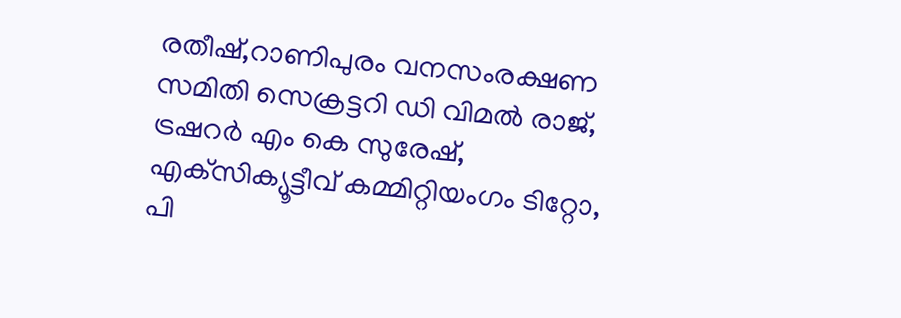രതീഷ്,റാണിപുരം വനസംരക്ഷണ സമിതി സെക്രട്ടറി ഡി വിമല്‍ രാജ്, ട്രഷറര്‍ എം കെ സുരേഷ്, എക്‌സിക്യൂട്ടീവ് കമ്മിറ്റിയംഗം ടിറ്റോ, പി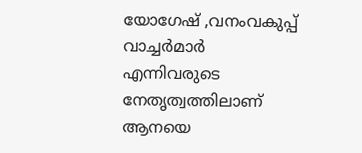യോഗേഷ് ,വനംവകുപ്പ് വാച്ചര്‍മാര്‍ എന്നിവരുടെ നേതൃത്വത്തിലാണ് ആനയെ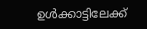ഉള്‍ക്കാട്ടിലേക്ക്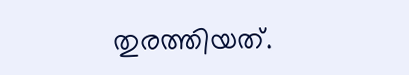തുരത്തിയത്.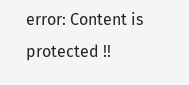error: Content is protected !!